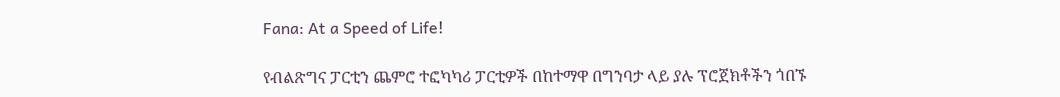Fana: At a Speed of Life!

የብልጽግና ፓርቲን ጨምሮ ተፎካካሪ ፓርቲዎች በከተማዋ በግንባታ ላይ ያሉ ፕሮጀክቶችን ጎበኙ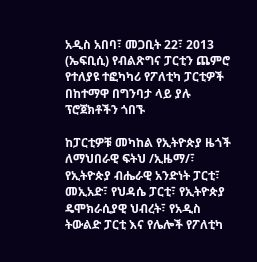አዲስ አበባ፣ መጋቢት 22፣ 2013 (ኤፍቢሲ) የብልጽግና ፓርቲን ጨምሮ የተለያዩ ተፎካካሪ የፖለቲካ ፓርቲዎች በከተማዋ በግንባታ ላይ ያሉ ፕሮጀክቶችን ጎበኙ

ከፓርቲዎቹ መካከል የኢትዮጵያ ዜጎች ለማህበራዊ ፍትህ /ኢዜማ/፣ የኢትዮጵያ ብሔራዊ አንድነት ፓርቲ፣ መኢአድ፣ የህዳሴ ፓርቲ፣ የኢትዮጵያ ዴሞክራሲያዊ ህብረት፣ የአዲስ ትውልድ ፓርቲ እና የሌሎች የፖለቲካ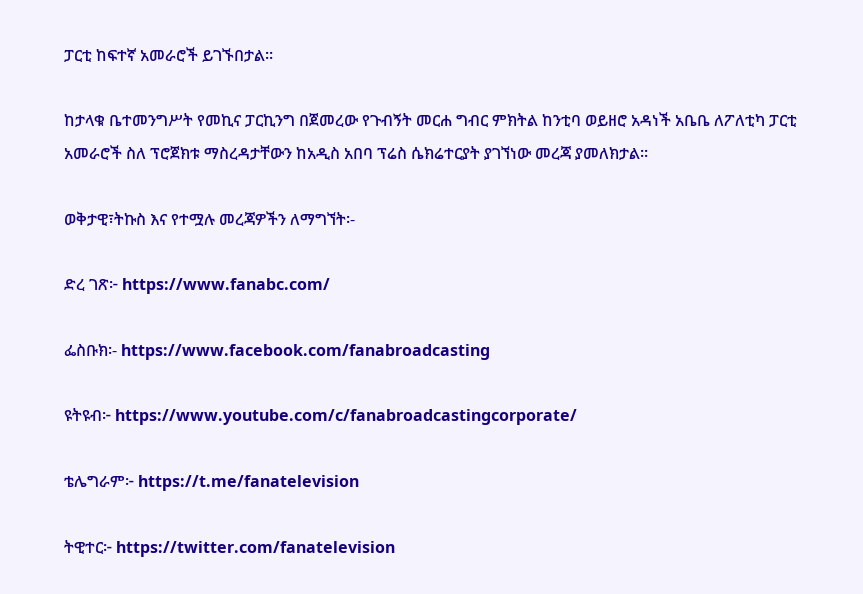ፓርቲ ከፍተኛ አመራሮች ይገኙበታል፡፡

ከታላቁ ቤተመንግሥት የመኪና ፓርኪንግ በጀመረው የጉብኝት መርሐ ግብር ምክትል ከንቲባ ወይዘሮ አዳነች አቤቤ ለፖለቲካ ፓርቲ አመራሮች ስለ ፕሮጀክቱ ማስረዳታቸውን ከአዲስ አበባ ፕሬስ ሴክሬተርያት ያገኘነው መረጃ ያመለክታል፡፡

ወቅታዊ፣ትኩስ እና የተሟሉ መረጃዎችን ለማግኘት፡-

ድረ ገጽ፦ https://www.fanabc.com/

ፌስቡክ፡- https://www.facebook.com/fanabroadcasting

ዩትዩብ፦ https://www.youtube.com/c/fanabroadcastingcorporate/

ቴሌግራም፦ https://t.me/fanatelevision

ትዊተር፦ https://twitter.com/fanatelevision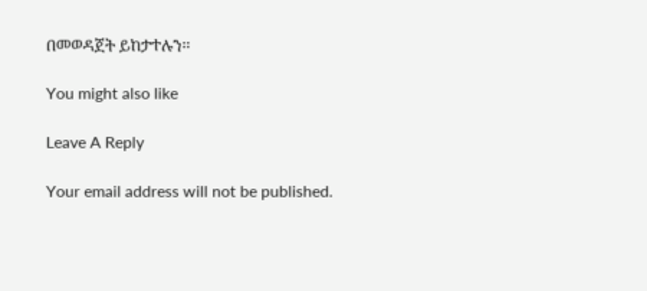በመወዳጀት ይከታተሉን፡፡

You might also like

Leave A Reply

Your email address will not be published.